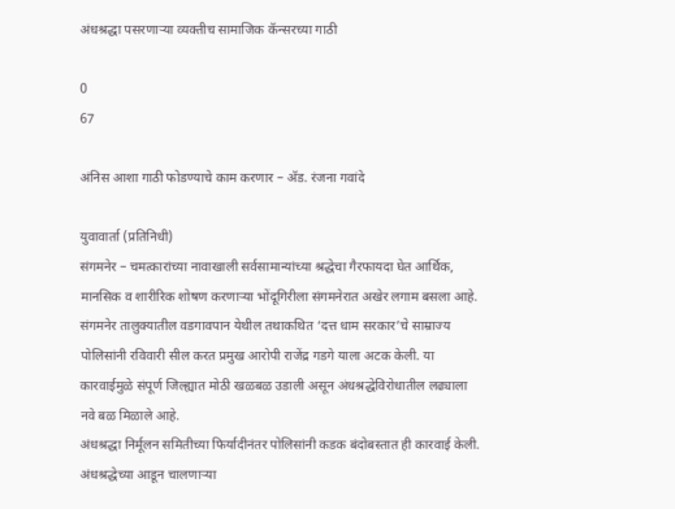अंधश्रद्धा पसरणाऱ्या व्यक्तीच सामाजिक कॅन्सरच्या गाठी

0
67

अंनिस आशा गाठी फोडण्याचे काम करणार – अ‍ॅड. रंजना गवांदे

युवावार्ता (प्रतिनिधी)
संगमनेर – चमत्कारांच्या नावाखाली सर्वसामान्यांच्या श्रद्धेचा गैरफायदा घेत आर्थिक, मानसिक व शारीरिक शोषण करणार्‍या भोंदूगिरीला संगमनेरात अखेर लगाम बसला आहे. संगमनेर तालुक्यातील वडगावपान येथील तथाकथित ‘दत्त धाम सरकार’चे साम्राज्य पोलिसांनी रविवारी सील करत प्रमुख आरोपी राजेंद्र गडगे याला अटक केली. या कारवाईमुळे संपूर्ण जिल्ह्यात मोठी खळबळ उडाली असून अंधश्रद्धेविरोधातील लढ्याला नवे बळ मिळाले आहे.
अंधश्रद्धा निर्मूलन समितीच्या फिर्यादीनंतर पोलिसांनी कडक बंदोबस्तात ही कारवाई केली. अंधश्रद्धेच्या आडून चालणार्‍या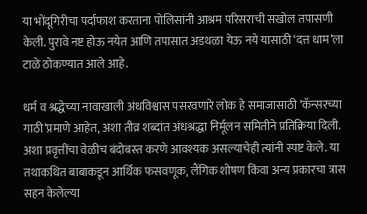या भोंदूगिरीचा पर्दाफाश करताना पोलिसांनी आश्रम परिसराची सखोल तपासणी केली. पुरावे नष्ट होऊ नयेत आणि तपासात अडथळा येऊ नये यासाठी ‘दत्त धाम’ला टाळे ठोकण्यात आले आहे.

धर्म व श्रद्धेच्या नावाखाली अंधविश्वास पसरवणारे लोक हे समाजासाठी ‘कॅन्सरच्या गाठी’प्रमाणे आहेत, अशा तीव्र शब्दांत अंधश्रद्धा निर्मूलन समितीने प्रतिक्रिया दिली. अशा प्रवृत्तींचा वेळीच बंदोबस्त करणे आवश्यक असल्याचेही त्यांनी स्पष्ट केले. या तथाकथित बाबाकडून आर्थिक फसवणूक, लैंगिक शोषण किंवा अन्य प्रकारचा त्रास सहन केलेल्या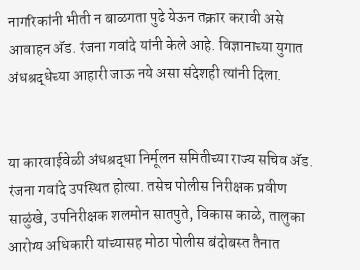नागरिकांनी भीती न बाळगता पुढे येऊन तक्रार करावी असे आवाहन अ‍ॅड. रंजना गवांदे यांनी केले आहे. विज्ञानाच्या युगात अंधश्रद्धेच्या आहारी जाऊ नये असा संदेशही त्यांनी दिला.


या कारवाईवेळी अंधश्रद्धा निर्मूलन समितीच्या राज्य सचिव अ‍ॅड. रंजना गवांदे उपस्थित होत्या. तसेच पोलीस निरीक्षक प्रवीण साळुंखे, उपनिरीक्षक शलमोन सातपुते, विकास काळे, तालुका आरोग्य अधिकारी यांच्यासह मोठा पोलीस बंदोबस्त तैनात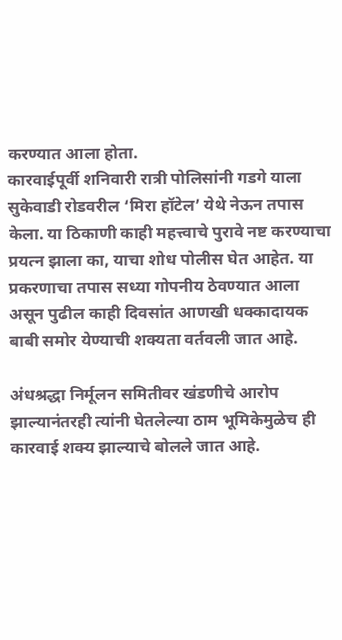करण्यात आला होता.
कारवाईपूर्वी शनिवारी रात्री पोलिसांनी गडगे याला सुकेवाडी रोडवरील ‘मिरा हॉटेल’ येथे नेऊन तपास केला. या ठिकाणी काही महत्त्वाचे पुरावे नष्ट करण्याचा प्रयत्न झाला का, याचा शोध पोलीस घेत आहेत. या प्रकरणाचा तपास सध्या गोपनीय ठेवण्यात आला असून पुढील काही दिवसांत आणखी धक्कादायक बाबी समोर येण्याची शक्यता वर्तवली जात आहे.

अंधश्रद्धा निर्मूलन समितीवर खंडणीचे आरोप झाल्यानंतरही त्यांनी घेतलेल्या ठाम भूमिकेमुळेच ही कारवाई शक्य झाल्याचे बोलले जात आहे.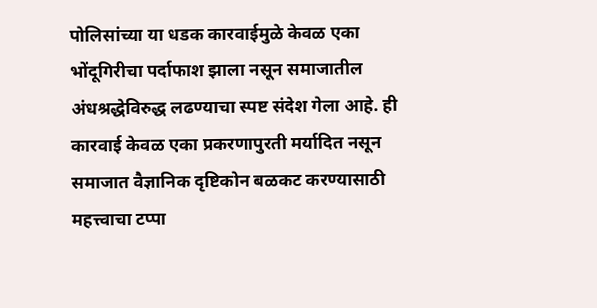पोलिसांच्या या धडक कारवाईमुळे केवळ एका भोंदूगिरीचा पर्दाफाश झाला नसून समाजातील अंधश्रद्धेविरुद्ध लढण्याचा स्पष्ट संदेश गेला आहे. ही कारवाई केवळ एका प्रकरणापुरती मर्यादित नसून समाजात वैज्ञानिक दृष्टिकोन बळकट करण्यासाठी महत्त्वाचा टप्पा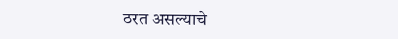ठरत असल्याचे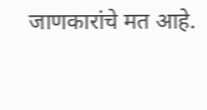जाणकारांचे मत आहे.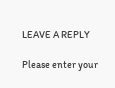LEAVE A REPLY

Please enter your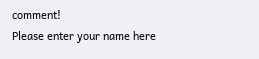comment!
Please enter your name here